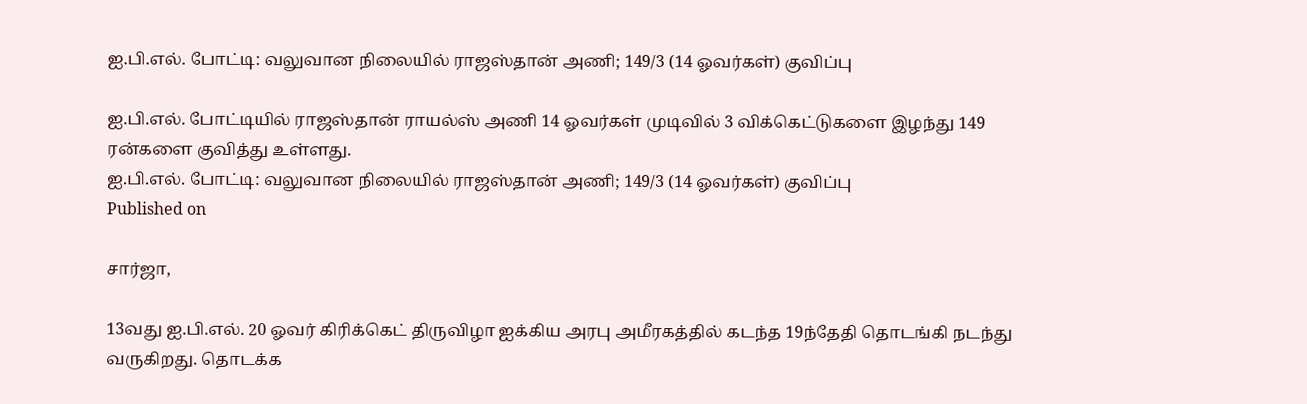ஐ.பி.எல். போட்டி: வலுவான நிலையில் ராஜஸ்தான் அணி; 149/3 (14 ஓவர்கள்) குவிப்பு

ஐ.பி.எல். போட்டியில் ராஜஸ்தான் ராயல்ஸ் அணி 14 ஓவர்கள் முடிவில் 3 விக்கெட்டுகளை இழந்து 149 ரன்களை குவித்து உள்ளது.
ஐ.பி.எல். போட்டி: வலுவான நிலையில் ராஜஸ்தான் அணி; 149/3 (14 ஓவர்கள்) குவிப்பு
Published on

சார்ஜா,

13வது ஐ.பி.எல். 20 ஓவர் கிரிக்கெட் திருவிழா ஐக்கிய அரபு அமீரகத்தில் கடந்த 19ந்தேதி தொடங்கி நடந்து வருகிறது. தொடக்க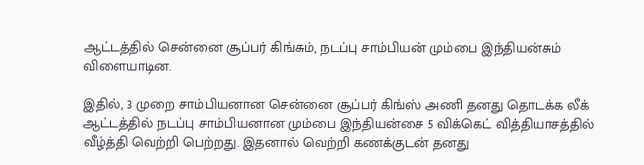ஆட்டத்தில் சென்னை சூப்பர் கிங்சும், நடப்பு சாம்பியன் மும்பை இந்தியன்சும் விளையாடின.

இதில், 3 முறை சாம்பியனான சென்னை சூப்பர் கிங்ஸ் அணி தனது தொடக்க லீக் ஆட்டத்தில் நடப்பு சாம்பியனான மும்பை இந்தியன்சை 5 விக்கெட் வித்தியாசத்தில் வீழ்த்தி வெற்றி பெற்றது. இதனால் வெற்றி கணக்குடன் தனது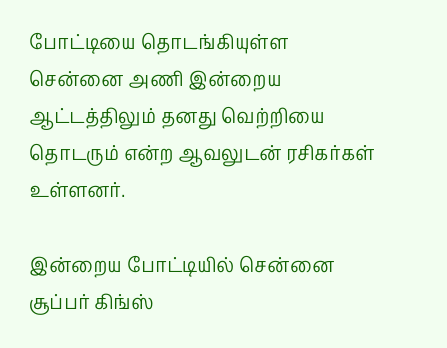போட்டியை தொடங்கியுள்ள சென்னை அணி இன்றைய ஆட்டத்திலும் தனது வெற்றியை தொடரும் என்ற ஆவலுடன் ரசிகர்கள் உள்ளனர்.

இன்றைய போட்டியில் சென்னை சூப்பர் கிங்ஸ்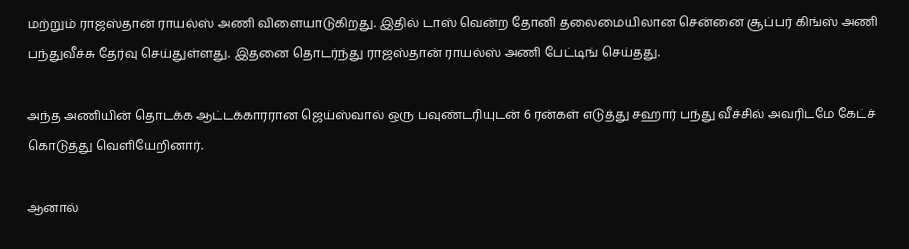மற்றும் ராஜஸ்தான் ராயல்ஸ் அணி விளையாடுகிறது. இதில் டாஸ் வென்ற தோனி தலைமையிலான சென்னை சூப்பர் கிங்ஸ் அணி பந்துவீச்சு தேர்வு செய்துள்ளது. இதனை தொடர்ந்து ராஜஸ்தான் ராயல்ஸ் அணி பேட்டிங் செய்தது.

அந்த அணியின் தொடக்க ஆட்டக்காரரான ஜெய்ஸ்வால் ஒரு பவுண்டரியுடன் 6 ரன்கள் எடுத்து சஹார் பந்து வீச்சில் அவரிடமே கேட்ச் கொடுத்து வெளியேறினார்.

ஆனால்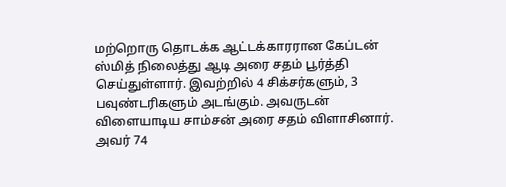மற்றொரு தொடக்க ஆட்டக்காரரான கேப்டன் ஸ்மித் நிலைத்து ஆடி அரை சதம் பூர்த்தி செய்துள்ளார். இவற்றில் 4 சிக்சர்களும், 3 பவுண்டரிகளும் அடங்கும். அவருடன் விளையாடிய சாம்சன் அரை சதம் விளாசினார். அவர் 74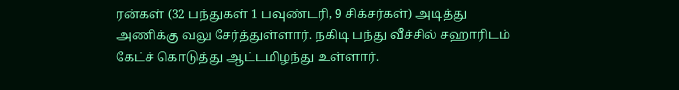ரன்கள் (32 பந்துகள் 1 பவுண்டரி, 9 சிக்சர்கள்) அடித்து அணிக்கு வலு சேர்த்துள்ளார். நகிடி பந்து வீச்சில் சஹாரிடம் கேட்ச் கொடுத்து ஆட்டமிழந்து உள்ளார்.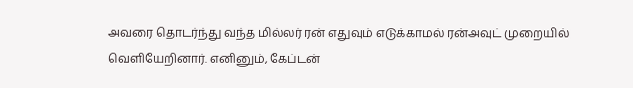அவரை தொடர்ந்து வந்த மில்லர் ரன் எதுவும் எடுக்காமல் ரன்அவுட் முறையில் வெளியேறினார். எனினும், கேப்டன்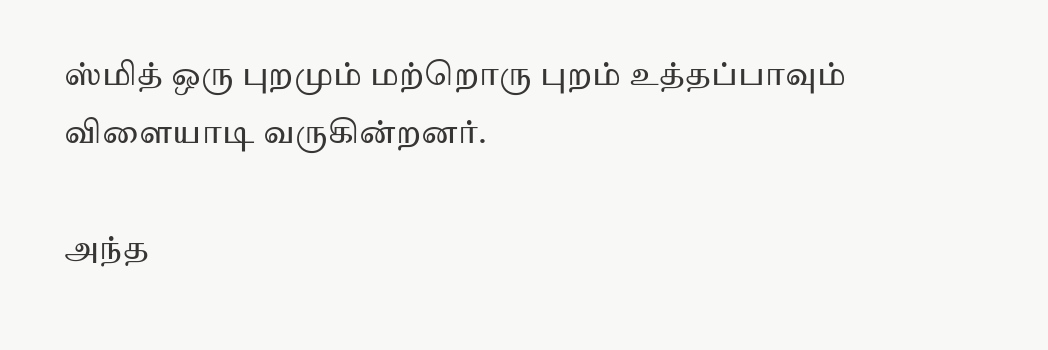ஸ்மித் ஒரு புறமும் மற்றொரு புறம் உத்தப்பாவும் விளையாடி வருகின்றனர்.

அந்த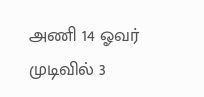அணி 14 ஓவர் முடிவில் 3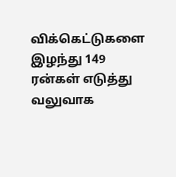விக்கெட்டுகளை இழந்து 149 ரன்கள் எடுத்து வலுவாக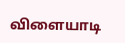விளையாடி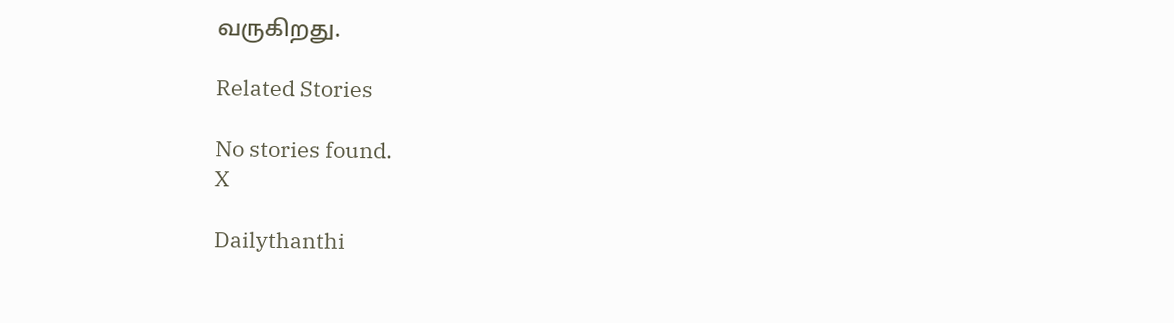வருகிறது.

Related Stories

No stories found.
X

Dailythanthi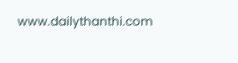www.dailythanthi.com